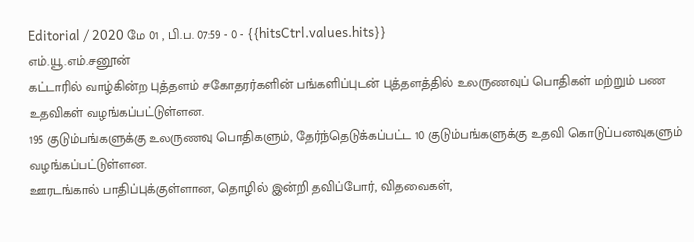Editorial / 2020 மே 01 , பி.ப. 07:59 - 0 - {{hitsCtrl.values.hits}}
எம்.யூ.எம்.சனூன்
கட்டாரில் வாழ்கின்ற புத்தளம் சகோதரர்களின் பங்களிப்புடன் புத்தளத்தில் உலருணவுப் பொதிகள் மற்றும் பண உதவிகள் வழங்கப்பட்டுள்ளன.
195 குடும்பங்களுக்கு உலருணவு பொதிகளும், தேர்ந்தெடுக்கப்பட்ட 10 குடும்பங்களுக்கு உதவி கொடுப்பனவுகளும் வழங்கப்பட்டுள்ளன.
ஊரடங்கால் பாதிப்புக்குள்ளான, தொழில் இன்றி தவிப்போர், விதவைகள்,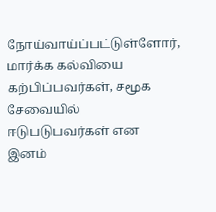நோய்வாய்ப்பட்டுள்ளோர், மார்க்க கல்வியை கற்பிப்பவர்கள், சமூக சேவையில் ஈடுபடுபவர்கள் என இனம்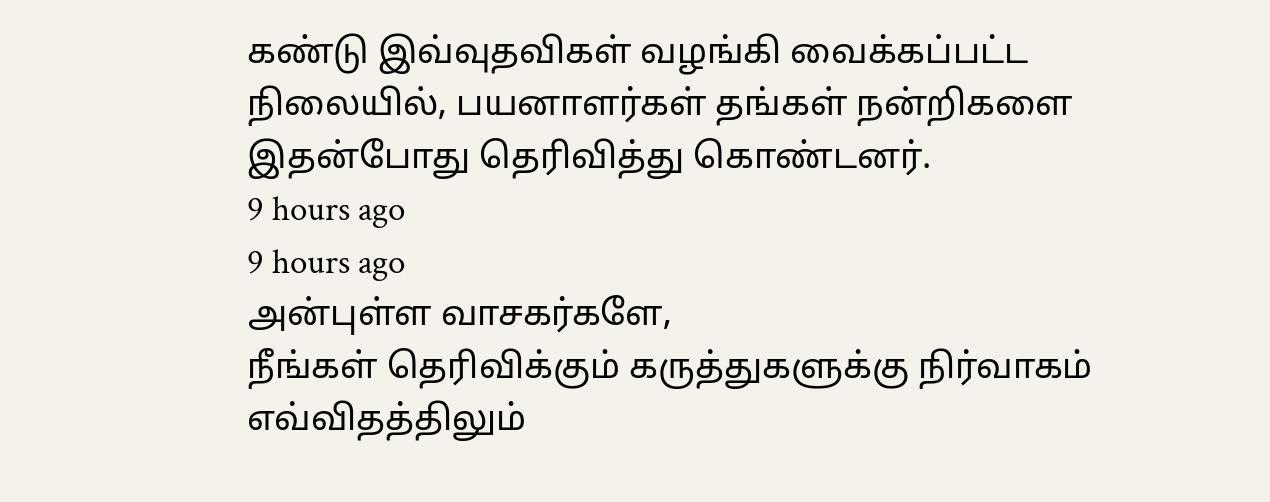கண்டு இவ்வுதவிகள் வழங்கி வைக்கப்பட்ட நிலையில், பயனாளர்கள் தங்கள் நன்றிகளை இதன்போது தெரிவித்து கொண்டனர்.
9 hours ago
9 hours ago
அன்புள்ள வாசகர்களே,
நீங்கள் தெரிவிக்கும் கருத்துகளுக்கு நிர்வாகம் எவ்விதத்திலும்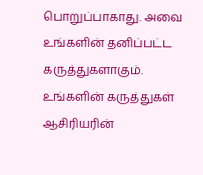பொறுப்பாகாது. அவை உங்களின் தனிப்பட்ட கருத்துகளாகும். உங்களின் கருத்துகள் ஆசிரியரின்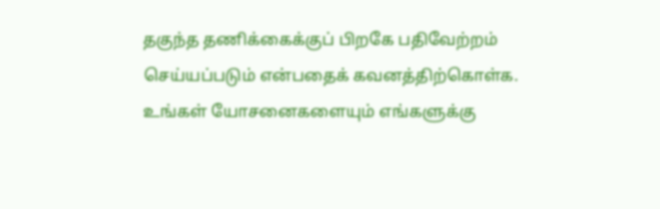தகுந்த தணிக்கைக்குப் பிறகே பதிவேற்றம் செய்யப்படும் என்பதைக் கவனத்திற்கொள்க. உங்கள் யோசனைகளையும் எங்களுக்கு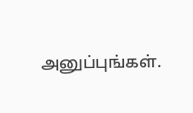அனுப்புங்கள்.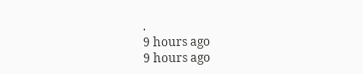.
9 hours ago
9 hours ago